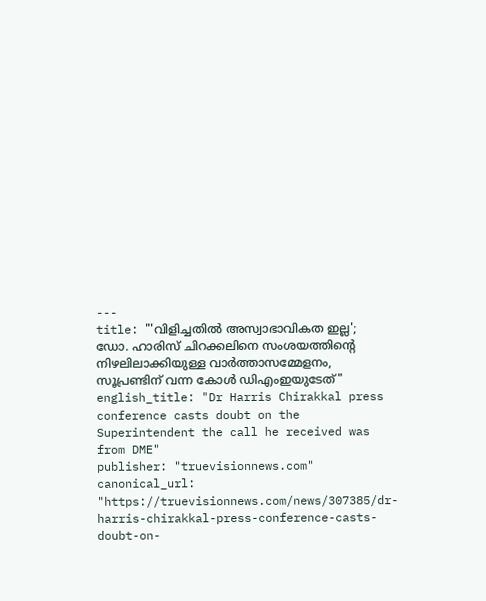---
title: "'വിളിച്ചതില്‍ അസ്വാഭാവികത ഇല്ല'; ഡോ. ഹാരിസ് ചിറക്കലിനെ സംശയത്തിൻ്റെ നിഴലിലാക്കിയുള്ള വാര്‍ത്താസമ്മേളനം, സൂപ്രണ്ടിന് വന്ന കോള്‍ ഡിഎംഇയുടേത്"
english_title: "Dr Harris Chirakkal press conference casts doubt on the Superintendent the call he received was from DME"
publisher: "truevisionnews.com"
canonical_url: "https://truevisionnews.com/news/307385/dr-harris-chirakkal-press-conference-casts-doubt-on-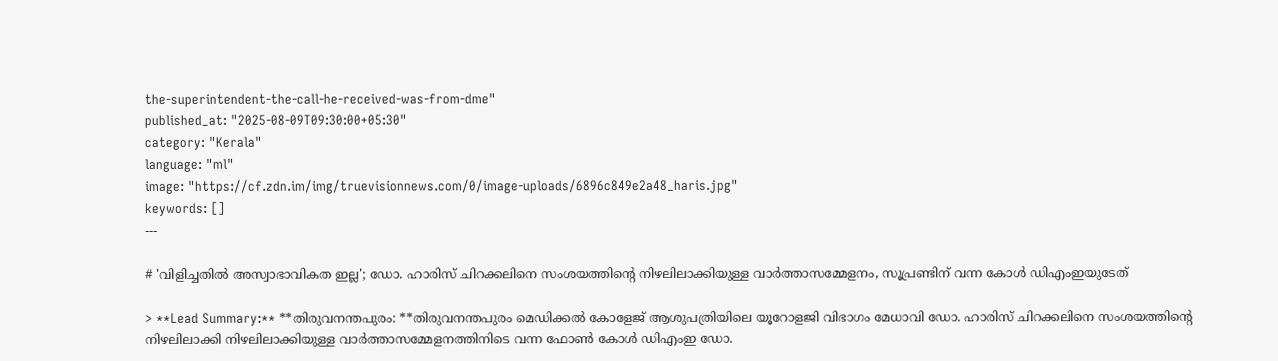the-superintendent-the-call-he-received-was-from-dme"
published_at: "2025-08-09T09:30:00+05:30"
category: "Kerala"
language: "ml"
image: "https://cf.zdn.im/img/truevisionnews.com/0/image-uploads/6896c849e2a48_haris.jpg"
keywords: []
---

# 'വിളിച്ചതില്‍ അസ്വാഭാവികത ഇല്ല'; ഡോ. ഹാരിസ് ചിറക്കലിനെ സംശയത്തിൻ്റെ നിഴലിലാക്കിയുള്ള വാര്‍ത്താസമ്മേളനം, സൂപ്രണ്ടിന് വന്ന കോള്‍ ഡിഎംഇയുടേത്

> **Lead Summary:** **തിരുവനന്തപുരം: **തിരുവനന്തപുരം മെഡിക്കല്‍ കോളേജ് ആശുപത്രിയിലെ യൂറോളജി വിഭാഗം മേധാവി ഡോ. ഹാരിസ് ചിറക്കലിനെ സംശയത്തിന്റെ നിഴലിലാക്കി നിഴലിലാക്കിയുള്ള വാര്‍ത്താസമ്മേളനത്തിനിടെ വന്ന ഫോണ്‍ കോള്‍ ഡിഎംഇ ഡോ.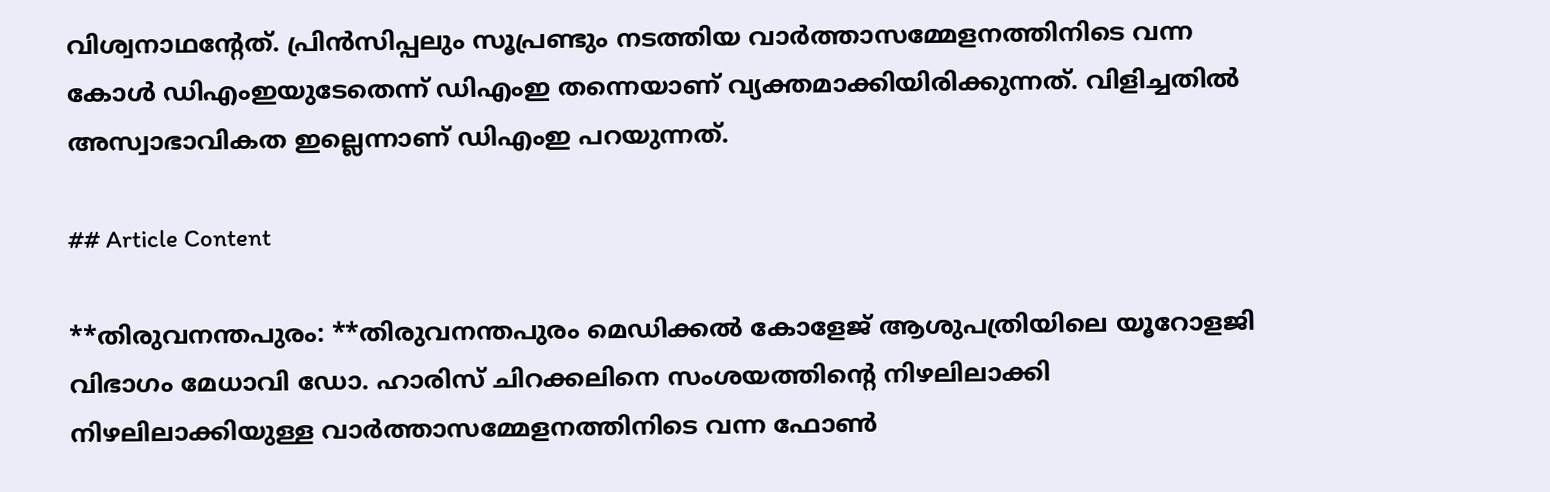വിശ്വനാഥൻ്റേത്. പ്രിന്‍സിപ്പലും സൂപ്രണ്ടും നടത്തിയ വാര്‍ത്താസമ്മേളനത്തിനിടെ വന്ന കോൾ ഡിഎംഇയുടേതെന്ന് ഡിഎംഇ തന്നെയാണ് വ്യക്തമാക്കിയിരിക്കുന്നത്. വിളിച്ചതില്‍ അസ്വാഭാവികത ഇല്ലെന്നാണ് ഡിഎംഇ പറയുന്നത്.

## Article Content

**തിരുവനന്തപുരം: **തിരുവനന്തപുരം മെഡിക്കല്‍ കോളേജ് ആശുപത്രിയിലെ യൂറോളജി വിഭാഗം മേധാവി ഡോ. ഹാരിസ് ചിറക്കലിനെ സംശയത്തിന്റെ നിഴലിലാക്കി നിഴലിലാക്കിയുള്ള വാര്‍ത്താസമ്മേളനത്തിനിടെ വന്ന ഫോണ്‍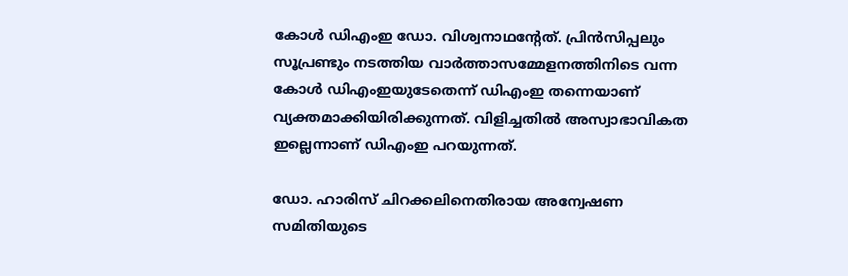കോള്‍ ഡിഎംഇ ഡോ. വിശ്വനാഥൻ്റേത്. പ്രിന്‍സിപ്പലും സൂപ്രണ്ടും നടത്തിയ വാര്‍ത്താസമ്മേളനത്തിനിടെ വന്ന കോൾ ഡിഎംഇയുടേതെന്ന് ഡിഎംഇ തന്നെയാണ് വ്യക്തമാക്കിയിരിക്കുന്നത്. വിളിച്ചതില്‍ അസ്വാഭാവികത ഇല്ലെന്നാണ് ഡിഎംഇ പറയുന്നത്.

ഡോ. ഹാരിസ് ചിറക്കലിനെതിരായ അന്വേഷണ സമിതിയുടെ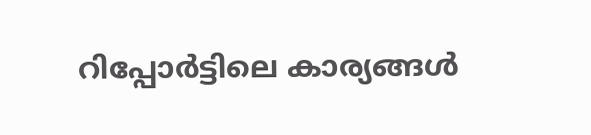റിപ്പോര്‍ട്ടിലെ കാര്യങ്ങള്‍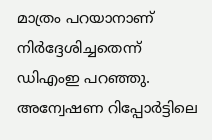മാത്രം പറയാനാണ് നിര്‍ദ്ദേശിച്ചതെന്ന് ഡിഎംഇ പറഞ്ഞു. അന്വേഷണ റിപ്പോര്‍ട്ടിലെ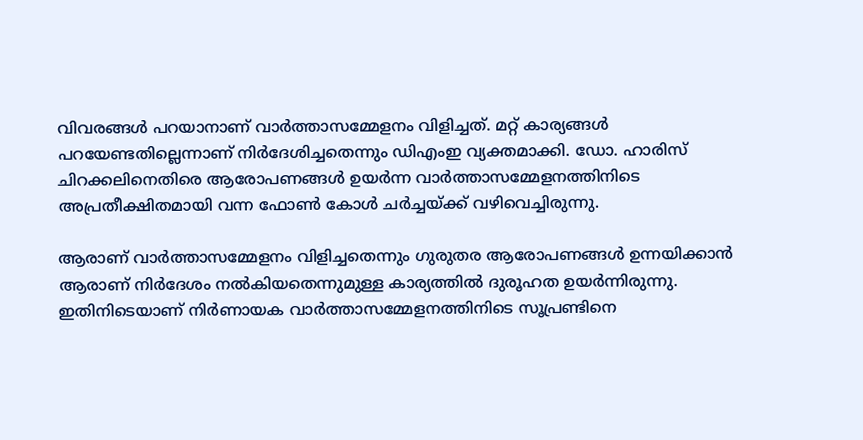വിവരങ്ങള്‍ പറയാനാണ് വാര്‍ത്താസമ്മേളനം വിളിച്ചത്. മറ്റ് കാര്യങ്ങള്‍ പറയേണ്ടതില്ലെന്നാണ് നിര്‍ദേശിച്ചതെന്നും ഡിഎംഇ വ്യക്തമാക്കി. ഡോ. ഹാരിസ് ചിറക്കലിനെതിരെ ആരോപണങ്ങള്‍ ഉയര്‍ന്ന വാര്‍ത്താസമ്മേളനത്തിനിടെ അപ്രതീക്ഷിതമായി വന്ന ഫോണ്‍ കോള്‍ ചര്‍ച്ചയ്ക്ക് വഴിവെച്ചിരുന്നു.

ആരാണ് വാര്‍ത്താസമ്മേളനം വിളിച്ചതെന്നും ഗുരുതര ആരോപണങ്ങള്‍ ഉന്നയിക്കാന്‍ ആരാണ് നിര്‍ദേശം നല്‍കിയതെന്നുമുള്ള കാര്യത്തില്‍ ദുരൂഹത ഉയര്‍ന്നിരുന്നു. ഇതിനിടെയാണ് നിര്‍ണായക വാര്‍ത്താസമ്മേളനത്തിനിടെ സൂപ്രണ്ടിനെ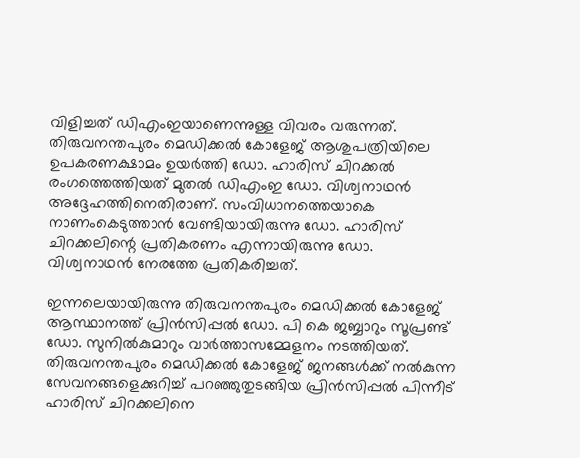വിളിച്ചത് ഡിഎംഇയാണെന്നുള്ള വിവരം വരുന്നത്. തിരുവനന്തപുരം മെഡിക്കല്‍ കോളേജ് ആശുപത്രിയിലെ ഉപകരണക്ഷാമം ഉയര്‍ത്തി ഡോ. ഹാരിസ് ചിറക്കല്‍ രംഗത്തെത്തിയത് മുതല്‍ ഡിഎംഇ ഡോ. വിശ്വനാഥന്‍ അദ്ദേഹത്തിനെതിരാണ്. സംവിധാനത്തെയാകെ നാണംകെടുത്താന്‍ വേണ്ടിയായിരുന്നു ഡോ. ഹാരിസ് ചിറക്കലിന്റെ പ്രതികരണം എന്നായിരുന്നു ഡോ. വിശ്വനാഥന്‍ നേരത്തേ പ്രതികരിച്ചത്.

ഇന്നലെയായിരുന്നു തിരുവനന്തപുരം മെഡിക്കല്‍ കോളേജ് ആസ്ഥാനത്ത് പ്രിന്‍സിപ്പല്‍ ഡോ. പി കെ ജബ്ബാറും സൂപ്രണ്ട് ഡോ. സുനില്‍കുമാറും വാര്‍ത്താസമ്മേളനം നടത്തിയത്. തിരുവനന്തപുരം മെഡിക്കല്‍ കോളേജ് ജനങ്ങള്‍ക്ക് നല്‍കുന്ന സേവനങ്ങളെക്കുറിച്ച് പറഞ്ഞുതുടങ്ങിയ പ്രിന്‍സിപ്പല്‍ പിന്നീട് ഹാരിസ് ചിറക്കലിനെ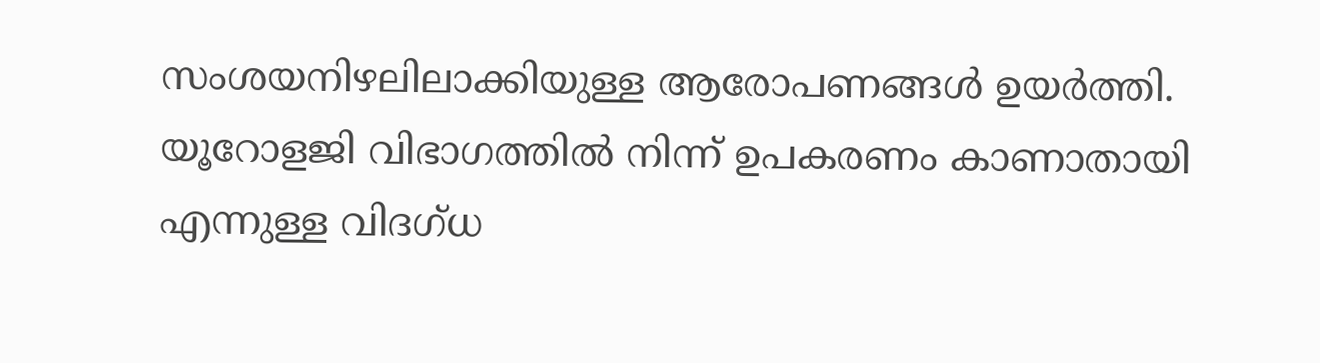സംശയനിഴലിലാക്കിയുള്ള ആരോപണങ്ങള്‍ ഉയര്‍ത്തി. യൂറോളജി വിഭാഗത്തില്‍ നിന്ന് ഉപകരണം കാണാതായി എന്നുള്ള വിദഗ്ധ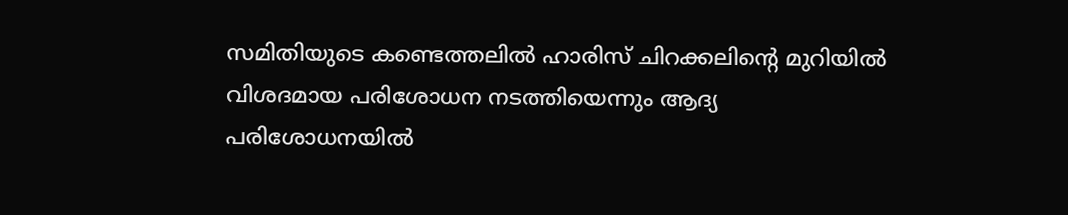സമിതിയുടെ കണ്ടെത്തലില്‍ ഹാരിസ് ചിറക്കലിന്റെ മുറിയില്‍ വിശദമായ പരിശോധന നടത്തിയെന്നും ആദ്യ പരിശോധനയില്‍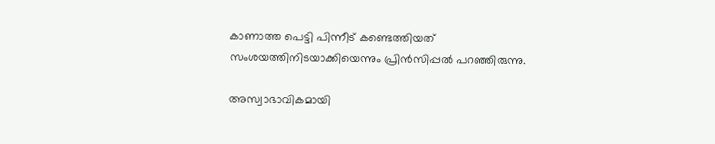കാണാത്ത പെട്ടി പിന്നീട് കണ്ടെത്തിയത് സംശയത്തിനിടയാക്കിയെന്നും പ്രിന്‍സിപ്പല്‍ പറഞ്ഞിരുന്നു.

അസ്വാഭാവികമായി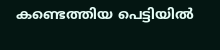കണ്ടെത്തിയ പെട്ടിയില്‍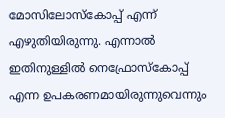മോസിലോസ്‌കോപ്പ് എന്ന് എഴുതിയിരുന്നു. എന്നാല്‍ ഇതിനുള്ളില്‍ നെഫ്രോസ്‌കോപ്പ് എന്ന ഉപകരണമായിരുന്നുവെന്നും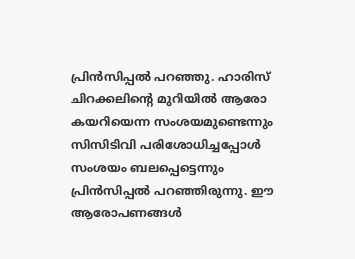പ്രിന്‍സിപ്പല്‍ പറഞ്ഞു. ഹാരിസ് ചിറക്കലിന്റെ മുറിയില്‍ ആരോ കയറിയെന്ന സംശയമുണ്ടെന്നും സിസിടിവി പരിശോധിച്ചപ്പോള്‍ സംശയം ബലപ്പെട്ടെന്നും പ്രിന്‍സിപ്പല്‍ പറഞ്ഞിരുന്നു. ഈ ആരോപണങ്ങള്‍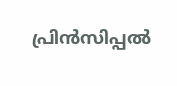പ്രിന്‍സിപ്പല്‍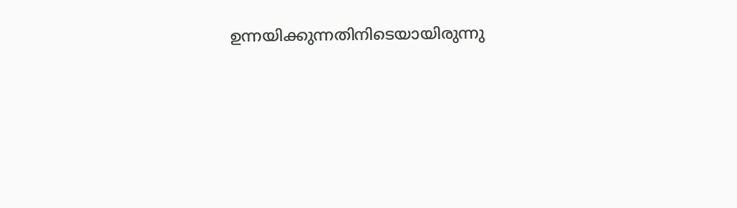ഉന്നയിക്കുന്നതിനിടെയായിരുന്നു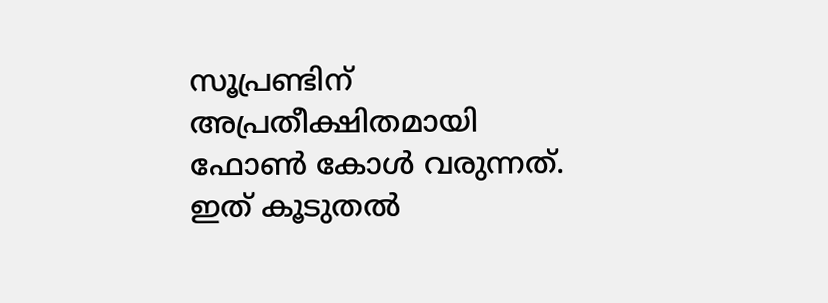സൂപ്രണ്ടിന് അപ്രതീക്ഷിതമായി ഫോണ്‍ കോള്‍ വരുന്നത്. ഇത് കൂടുതല്‍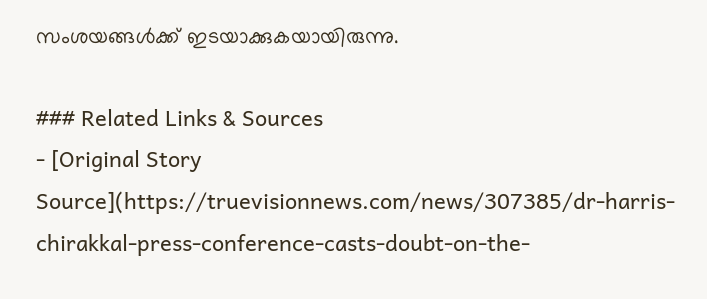സംശയങ്ങള്‍ക്ക് ഇടയാക്കുകയായിരുന്നു.

### Related Links & Sources
- [Original Story Source](https://truevisionnews.com/news/307385/dr-harris-chirakkal-press-conference-casts-doubt-on-the-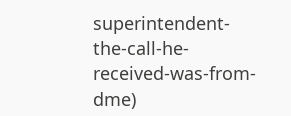superintendent-the-call-he-received-was-from-dme)